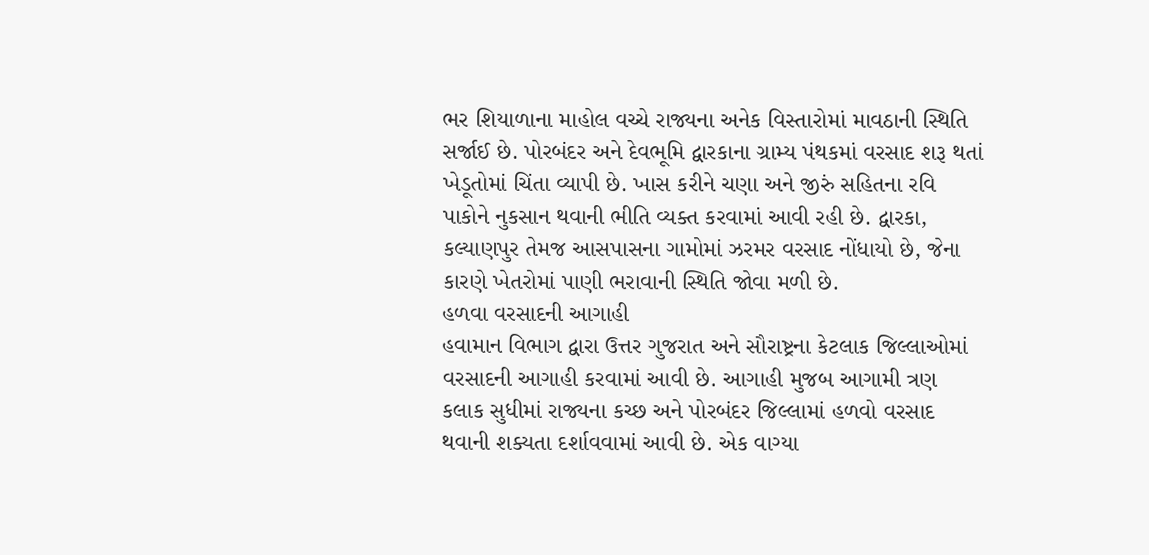ભર શિયાળાના માહોલ વચ્ચે રાજ્યના અનેક વિસ્તારોમાં માવઠાની સ્થિતિ સર્જાઈ છે. પોરબંદર અને દેવભૂમિ દ્વારકાના ગ્રામ્ય પંથકમાં વરસાદ શરૂ થતાં ખેડૂતોમાં ચિંતા વ્યાપી છે. ખાસ કરીને ચણા અને જીરું સહિતના રવિ પાકોને નુકસાન થવાની ભીતિ વ્યક્ત કરવામાં આવી રહી છે. દ્વારકા, કલ્યાણપુર તેમજ આસપાસના ગામોમાં ઝરમર વરસાદ નોંધાયો છે, જેના કારણે ખેતરોમાં પાણી ભરાવાની સ્થિતિ જોવા મળી છે.
હળવા વરસાદની આગાહી
હવામાન વિભાગ દ્વારા ઉત્તર ગુજરાત અને સૌરાષ્ટ્રના કેટલાક જિલ્લાઓમાં વરસાદની આગાહી કરવામાં આવી છે. આગાહી મુજબ આગામી ત્રણ કલાક સુધીમાં રાજ્યના કચ્છ અને પોરબંદર જિલ્લામાં હળવો વરસાદ થવાની શક્યતા દર્શાવવામાં આવી છે. એક વાગ્યા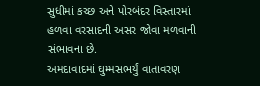સુધીમાં કચ્છ અને પોરબંદર વિસ્તારમાં હળવા વરસાદની અસર જોવા મળવાની સંભાવના છે.
અમદાવાદમાં ઘુમ્મસભર્યું વાતાવરણ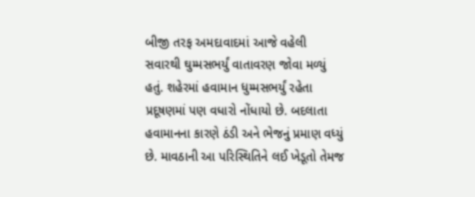બીજી તરફ અમદાવાદમાં આજે વહેલી સવારથી ઘુમ્મસભર્યું વાતાવરણ જોવા મળ્યું હતું. શહેરમાં હવામાન ધુમ્મસભર્યું રહેતા પ્રદૂષણમાં પણ વધારો નોંધાયો છે. બદલાતા હવામાનના કારણે ઠંડી અને ભેજનું પ્રમાણ વધ્યું છે. માવઠાની આ પરિસ્થિતિને લઈ ખેડૂતો તેમજ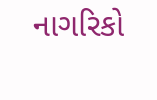નાગરિકો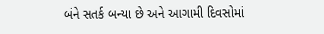બંને સતર્ક બન્યા છે અને આગામી દિવસોમાં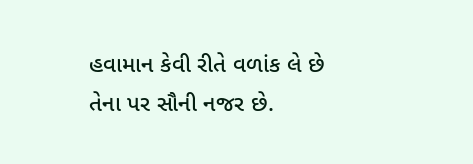હવામાન કેવી રીતે વળાંક લે છે તેના પર સૌની નજર છે.